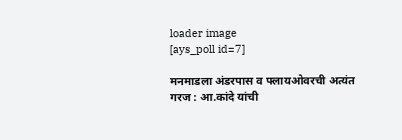loader image
[ays_poll id=7]

मनमाडला अंडरपास व फ्लायओवरची अत्यंत गरज : आ.कांदे यांची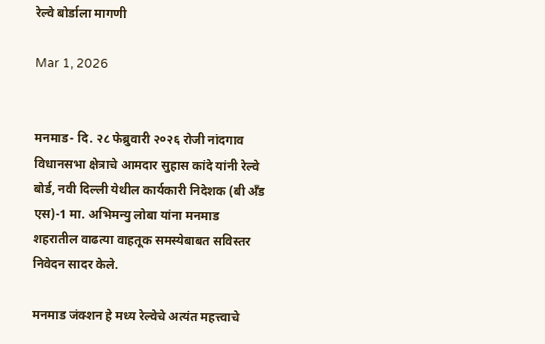रेल्वे बोर्डाला मागणी

Mar 1, 2026


मनमाड- दि. २८ फेब्रुवारी २०२६ रोजी नांदगाव विधानसभा क्षेत्राचे आमदार सुहास कांदे यांनी रेल्वे बोर्ड, नवी दिल्ली येथील कार्यकारी निदेशक (बी अँड एस)-1 मा. अभिमन्यु लोबा यांना मनमाड शहरातील वाढत्या वाहतूक समस्येबाबत सविस्तर निवेदन सादर केले.

मनमाड जंक्शन हे मध्य रेल्वेचे अत्यंत महत्त्वाचे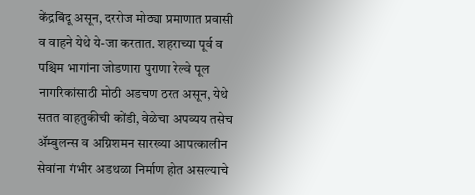केंद्रबिंदू असून, दररोज मोठ्या प्रमाणात प्रवासी व वाहने येथे ये-जा करतात. शहराच्या पूर्व व पश्चिम भागांना जोडणारा पुराणा रेल्वे पूल नागरिकांसाठी मोठी अडचण ठरत असून, येथे सतत वाहतुकीची कोंडी, वेळेचा अपव्यय तसेच ॲम्बुलन्स व अग्निशमन सारख्या आपत्कालीन सेवांना गंभीर अडथळा निर्माण होत असल्याचे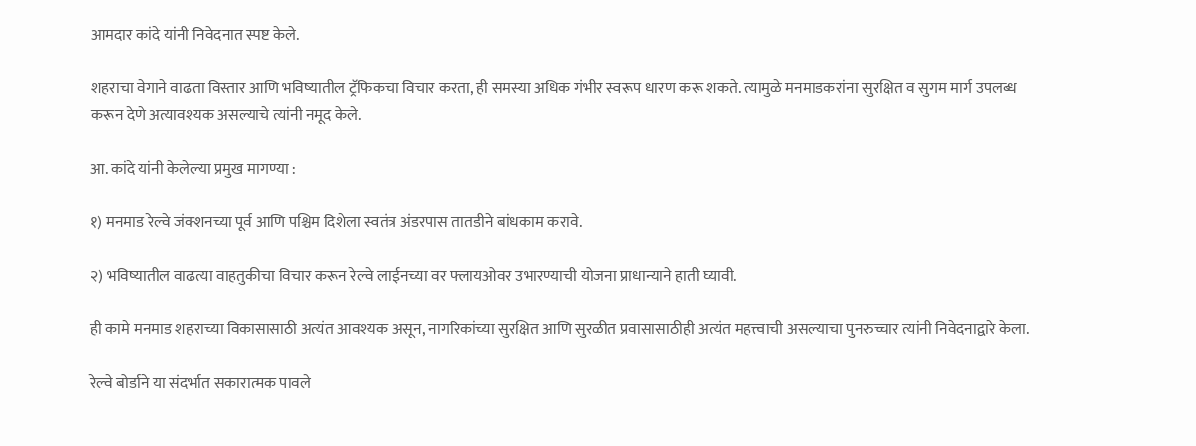आमदार कांदे यांनी निवेदनात स्पष्ट केले.

शहराचा वेगाने वाढता विस्तार आणि भविष्यातील ट्रॅफिकचा विचार करता, ही समस्या अधिक गंभीर स्वरूप धारण करू शकते. त्यामुळे मनमाडकरांना सुरक्षित व सुगम मार्ग उपलब्ध करून देणे अत्यावश्यक असल्याचे त्यांनी नमूद केले.

आ. कांदे यांनी केलेल्या प्रमुख मागण्या :

१) मनमाड रेल्वे जंक्शनच्या पूर्व आणि पश्चिम दिशेला स्वतंत्र अंडरपास तातडीने बांधकाम करावे.

२) भविष्यातील वाढत्या वाहतुकीचा विचार करून रेल्वे लाईनच्या वर फ्लायओवर उभारण्याची योजना प्राधान्याने हाती घ्यावी.

ही कामे मनमाड शहराच्या विकासासाठी अत्यंत आवश्यक असून, नागरिकांच्या सुरक्षित आणि सुरळीत प्रवासासाठीही अत्यंत महत्त्वाची असल्याचा पुनरुच्चार त्यांनी निवेदनाद्वारे केला.

रेल्वे बोर्डाने या संदर्भात सकारात्मक पावले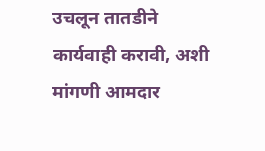उचलून तातडीने कार्यवाही करावी, अशी मांगणी आमदार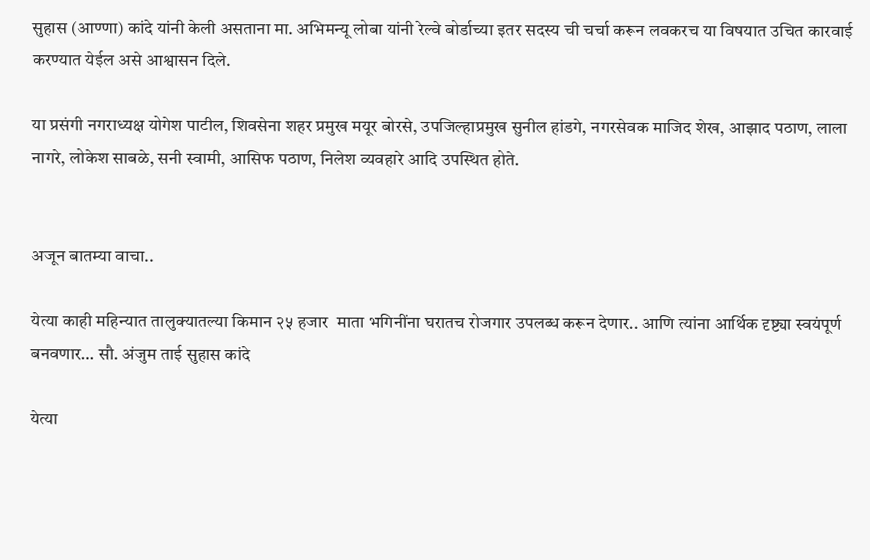सुहास (आण्णा) कांदे यांनी केली असताना मा. अभिमन्यू लोबा यांनी रेल्वे बोर्डाच्या इतर सदस्य ची चर्चा करून लवकरच या विषयात उचित कारवाई करण्यात येईल असे आश्वासन दिले.

या प्रसंगी नगराध्यक्ष योगेश पाटील, शिवसेना शहर प्रमुख मयूर बोरसे, उपजिल्हाप्रमुख सुनील हांडगे, नगरसेवक माजिद शेख, आझाद पठाण, लाला नागरे, लोकेश साबळे, सनी स्वामी, आसिफ पठाण, निलेश व्यवहारे आदि उपस्थित होते.


अजून बातम्या वाचा..

येत्या काही महिन्यात तालुक्यातल्या किमान २५ हजार  माता भगिनींना घरातच रोजगार उपलब्ध करून देणार.. आणि त्यांना आर्थिक दृष्ट्या स्वयंपूर्ण बनवणार… सौ. अंजुम ताई सुहास कांदे

येत्या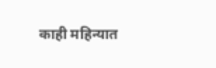काही महिन्यात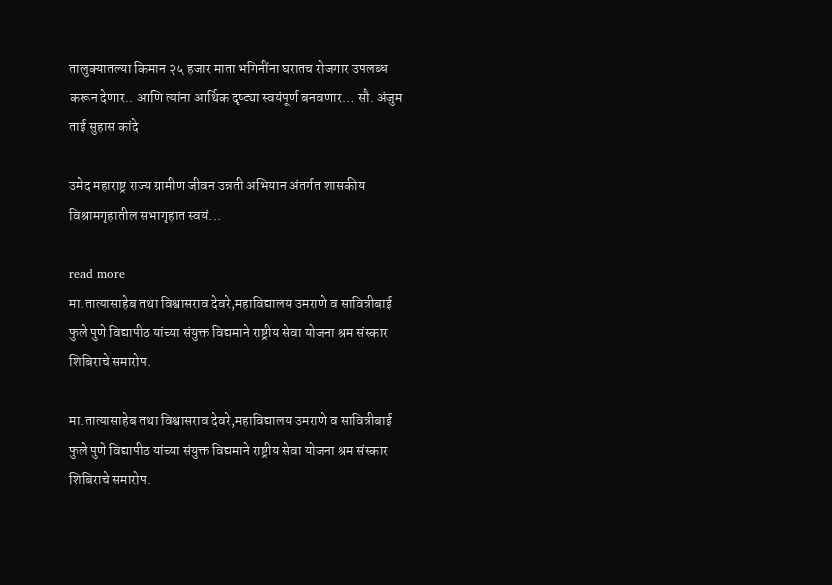तालुक्यातल्या किमान २५ हजार माता भगिनींना घरातच रोजगार उपलब्ध करून देणार.. आणि त्यांना आर्थिक दृष्ट्या स्वयंपूर्ण बनवणार… सौ. अंजुम ताई सुहास कांदे

उमेद महाराष्ट्र राज्य ग्रामीण जीवन उन्नती अभियान अंतर्गत शासकीय विश्रामगृहातील सभागृहात स्वयं...

read more
मा.तात्यासाहेब तथा विश्वासराव देवरे,महाविद्यालय उमराणे व सावित्रीबाई फुले पुणे विद्यापीठ यांच्या संयुक्त विद्यमाने राष्ट्रीय सेवा योजना श्रम संस्कार शिबिराचे समारोप.

मा.तात्यासाहेब तथा विश्वासराव देवरे,महाविद्यालय उमराणे व सावित्रीबाई फुले पुणे विद्यापीठ यांच्या संयुक्त विद्यमाने राष्ट्रीय सेवा योजना श्रम संस्कार शिबिराचे समारोप.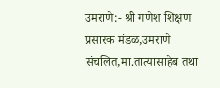उमराणे:- श्री गणेश शिक्षण प्रसारक मंडळ,उमराणे संचलित,मा.तात्यासाहेब तथा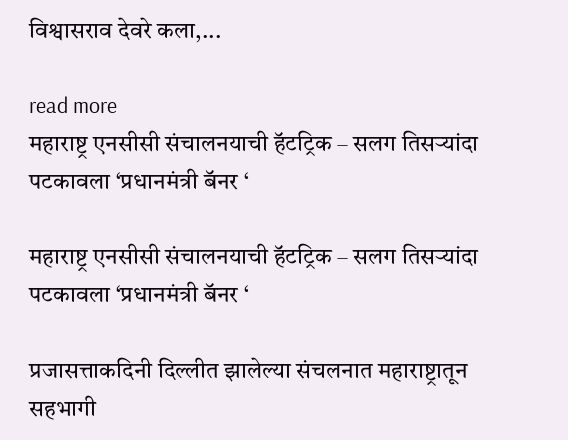विश्वासराव देवरे कला,...

read more
महाराष्ट्र एनसीसी संचालनयाची हॅटट्रिक – सलग तिसऱ्यांदा पटकावला ‘प्रधानमंत्री बॅनर ‘

महाराष्ट्र एनसीसी संचालनयाची हॅटट्रिक – सलग तिसऱ्यांदा पटकावला ‘प्रधानमंत्री बॅनर ‘

प्रजासत्ताकदिनी दिल्लीत झालेल्या संचलनात महाराष्ट्रातून सहभागी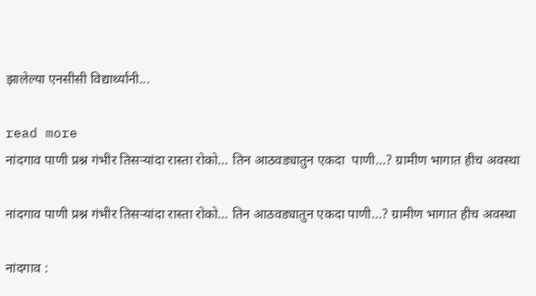झालेल्या एनसीसी विद्यार्थ्यांनी...

read more
नांदगाव पाणी प्रश्न गंभीर तिसऱ्यांदा रास्ता रोको… तिन आठवड्यातुन एकदा  पाणी…? ग्रामीण भागात हीच अवस्था

नांदगाव पाणी प्रश्न गंभीर तिसऱ्यांदा रास्ता रोको… तिन आठवड्यातुन एकदा पाणी…? ग्रामीण भागात हीच अवस्था

नांदगाव :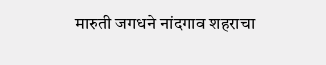मारुती जगधने नांदगाव शहराचा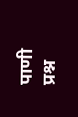पाणी प्रश्न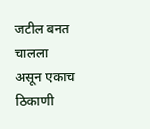जटील बनत चालला असून एकाच ठिकाणी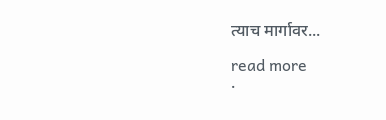त्याच मार्गावर...

read more
.